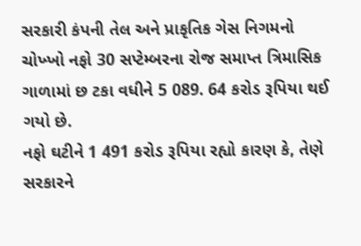સરકારી કંપની તેલ અને પ્રાકૃતિક ગેસ નિગમનો ચોખ્ખો નફો 30 સપ્ટેમ્બરના રોજ સમાપ્ત ત્રિમાસિક ગાળામાં છ ટકા વધીને 5 089. 64 કરોડ રૂપિયા થઈ ગયો છે.
નફો ઘટીને 1 491 કરોડ રૂપિયા રહ્યો કારણ કે, તેણે સરકારને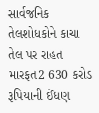સાર્વજનિક તેલશોધકોને કાચા તેલ પર રાહત મારફત2 630 કરોડ રૂપિયાની ઈંધણ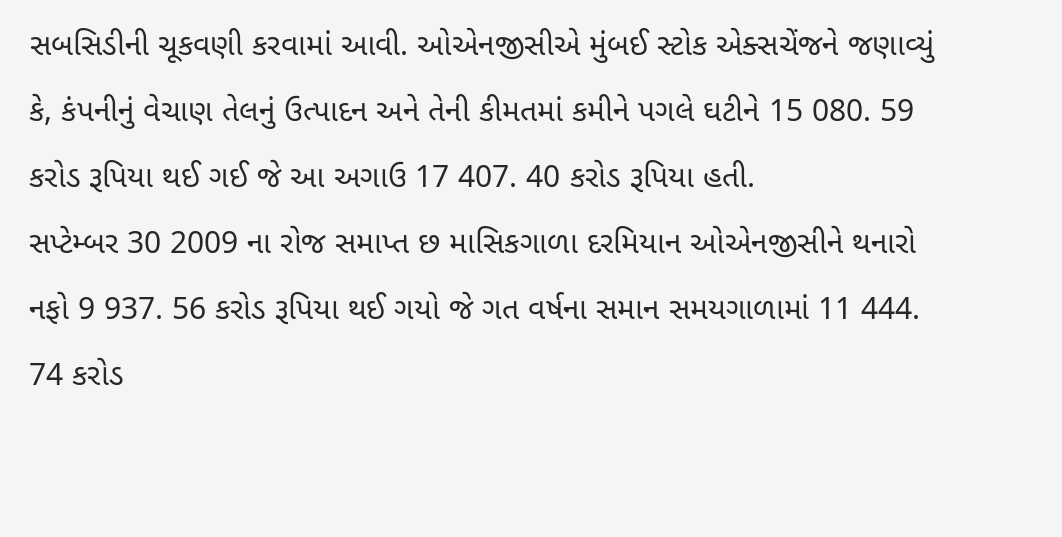સબસિડીની ચૂકવણી કરવામાં આવી. ઓએનજીસીએ મુંબઈ સ્ટોક એક્સચેંજને જણાવ્યું કે, કંપનીનું વેચાણ તેલનું ઉત્પાદન અને તેની કીમતમાં કમીને પગલે ઘટીને 15 080. 59 કરોડ રૂપિયા થઈ ગઈ જે આ અગાઉ 17 407. 40 કરોડ રૂપિયા હતી.
સપ્ટેમ્બર 30 2009 ના રોજ સમાપ્ત છ માસિકગાળા દરમિયાન ઓએનજીસીને થનારો નફો 9 937. 56 કરોડ રૂપિયા થઈ ગયો જે ગત વર્ષના સમાન સમયગાળામાં 11 444. 74 કરોડ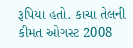રૂપિયા હતો. કાચા તેલની કીમત ઓગસ્ટ 2008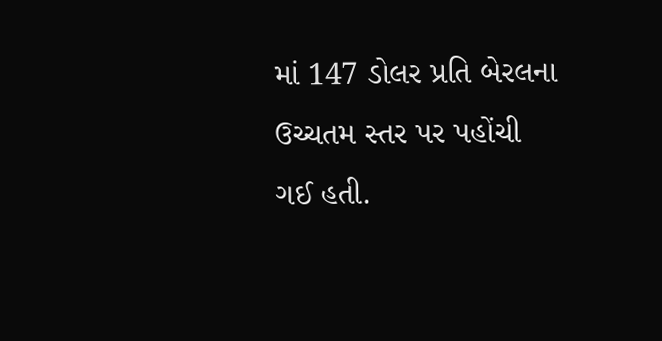માં 147 ડોલર પ્રતિ બેરલના ઉચ્ચતમ સ્તર પર પહોંચી ગઈ હતી.